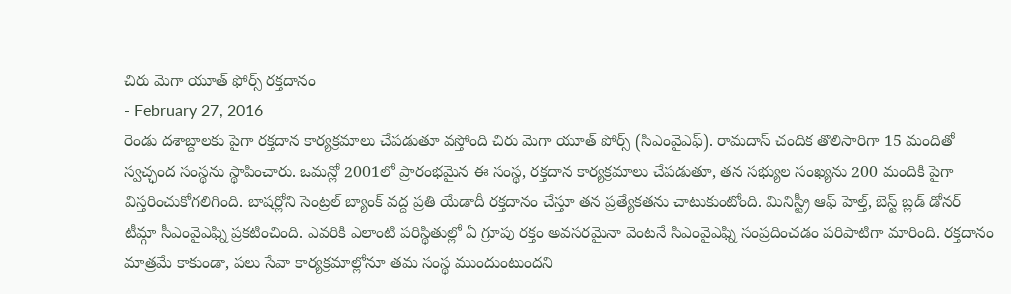చిరు మెగా యూత్ ఫోర్స్ రక్తదానం
- February 27, 2016
రెండు దశాబ్దాలకు పైగా రక్తదాన కార్యక్రమాలు చేపడుతూ వస్తోంది చిరు మెగా యూత్ పోర్స్ (సిఎంవైఎఫ్). రామదాస్ చందిక తొలిసారిగా 15 మందితో స్వచ్ఛంద సంస్థను స్థాపించారు. ఒమన్లో 2001లో ప్రారంభమైన ఈ సంస్థ, రక్తదాన కార్యక్రమాలు చేపడుతూ, తన సభ్యుల సంఖ్యను 200 మందికి పైగా విస్తరించుకోగలిగింది. బాషర్లోని సెంట్రల్ బ్యాంక్ వద్ద ప్రతి యేడాదీ రక్తదానం చేస్తూ తన ప్రత్యేకతను చాటుకుంటోంది. మినిస్ట్రీ ఆఫ్ హెల్త్, బెస్ట్ బ్లడ్ డోనర్ టీమ్గా సీఎంవైఎఫ్ని ప్రకటించింది. ఎవరికి ఎలాంటి పరిస్థితుల్లో ఏ గ్రూపు రక్తం అవసరమైనా వెంటనే సిఎంవైఎఫ్ని సంప్రదించడం పరిపాటిగా మారింది. రక్తదానం మాత్రమే కాకుండా, పలు సేవా కార్యక్రమాల్లోనూ తమ సంస్థ ముందుంటుందని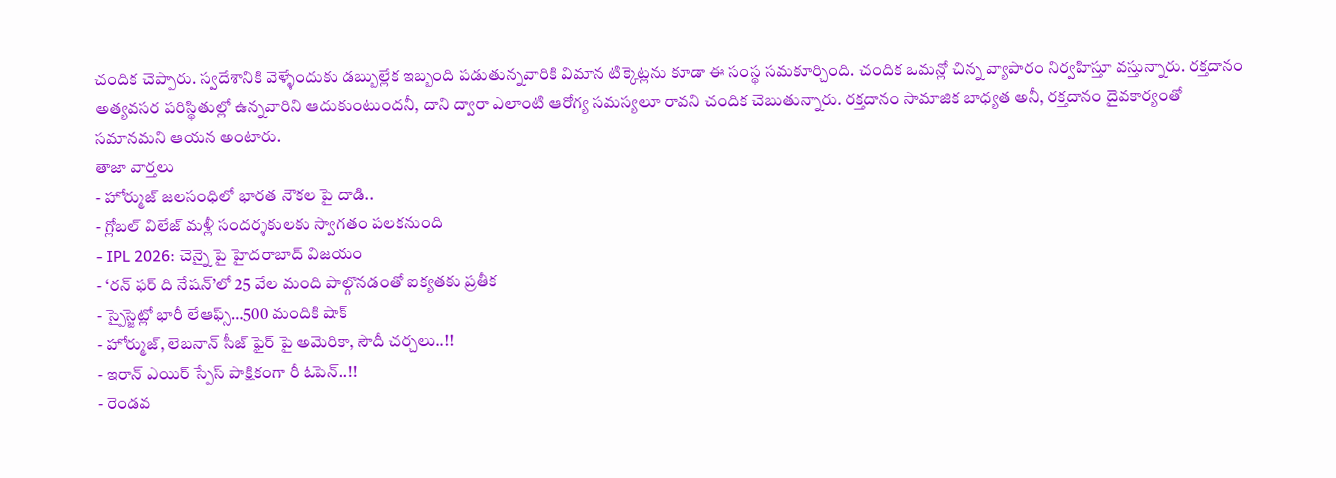చందిక చెప్పారు. స్వదేశానికి వెళ్ళేందుకు డబ్బుల్లేక ఇబ్బంది పడుతున్నవారికి విమాన టిక్కెట్లను కూడా ఈ సంస్థ సమకూర్చింది. చందిక ఒమన్లో చిన్న వ్యాపారం నిర్వహిస్తూ వస్తున్నారు. రక్తదానం అత్యవసర పరిస్థితుల్లో ఉన్నవారిని ఆదుకుంటుందనీ, దాని ద్వారా ఎలాంటి ఆరోగ్య సమస్యలూ రావని చందిక చెబుతున్నారు. రక్తదానం సామాజిక బాధ్యత అనీ, రక్తదానం దైవకార్యంతో సమానమని ఆయన అంటారు.
తాజా వార్తలు
- హోర్ముజ్ జలసంధిలో భారత నౌకల పై దాడి..
- గ్లోబల్ విలేజ్ మళ్లీ సందర్శకులకు స్వాగతం పలకనుంది
- IPL 2026: చెన్నై పై హైదరాబాద్ విజయం
- ‘రన్ ఫర్ ది నేషన్’లో 25 వేల మంది పాల్గొనడంతో ఐక్యతకు ప్రతీక
- స్పైస్జెట్లో భారీ లేఆఫ్స్…500 మందికి షాక్
- హోర్ముజ్, లెబనాన్ సీజ్ ఫైర్ పై అమెరికా, సౌదీ చర్చలు..!!
- ఇరాన్ ఎయిర్ స్పేస్ పాక్షికంగా రీ ఓపెన్..!!
- రెండవ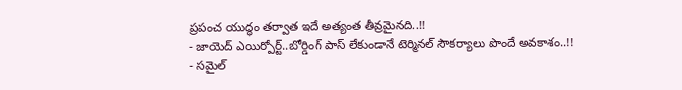ప్రపంచ యుద్ధం తర్వాత ఇదే అత్యంత తీవ్రమైనది..!!
- జాయెద్ ఎయిర్పోర్ట్..బోర్డింగ్ పాస్ లేకుండానే టెర్మినల్ సౌకర్యాలు పొందే అవకాశం..!!
- సమైల్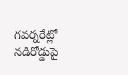గవర్నరేట్లో నడిరోడ్డుపై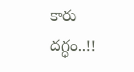కారు దగ్ధం..!!